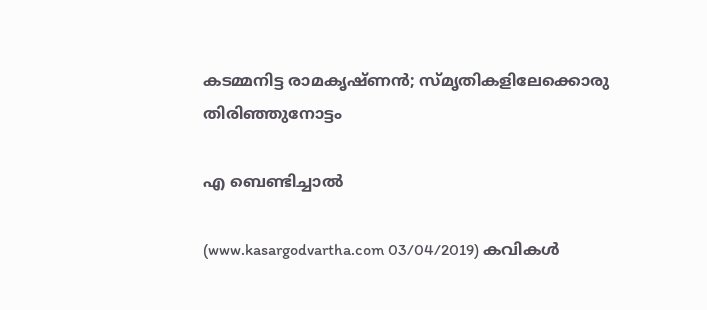കടമ്മനിട്ട രാമകൃഷ്ണന്‍; സ്മൃതികളിലേക്കൊരു തിരിഞ്ഞുനോട്ടം

എ ബെണ്ടിച്ചാല്‍

(www.kasargodvartha.com 03/04/2019) കവികള്‍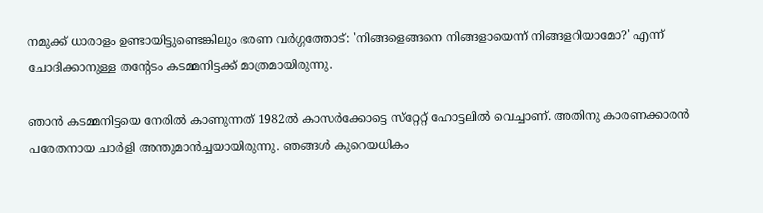നമുക്ക് ധാരാളം ഉണ്ടായിട്ടുണ്ടെങ്കിലും ഭരണ വര്‍ഗ്ഗത്തോട്: 'നിങ്ങളെങ്ങനെ നിങ്ങളായെന്ന് നിങ്ങളറിയാമോ?' എന്ന് ചോദിക്കാനുള്ള തന്റേടം കടമ്മനിട്ടക്ക് മാത്രമായിരുന്നു.

ഞാന്‍ കടമ്മനിട്ടയെ നേരില്‍ കാണുന്നത് 1982ല്‍ കാസര്‍ക്കോട്ടെ സ്‌റ്റേറ്റ് ഹോട്ടലില്‍ വെച്ചാണ്. അതിനു കാരണക്കാരന്‍ പരേതനായ ചാര്‍ളി അന്തുമാന്‍ച്ചയായിരുന്നു. ഞങ്ങള്‍ കുറെയധികം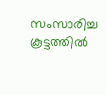സംസാരിച്ച കൂട്ടത്തില്‍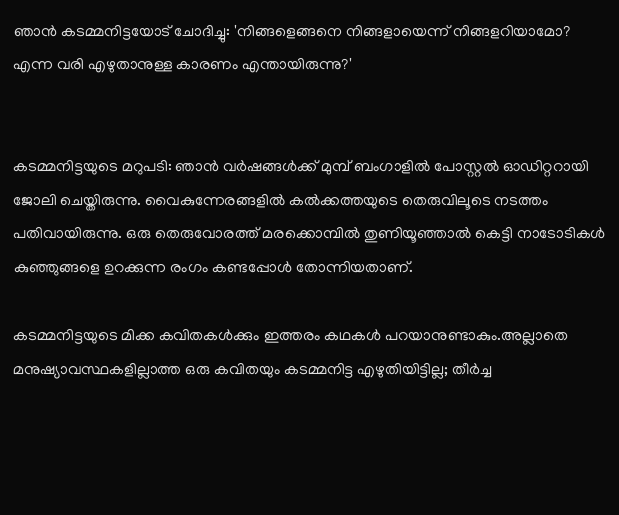ഞാന്‍ കടമ്മനിട്ടയോട് ചോദിച്ചു: 'നിങ്ങളെങ്ങനെ നിങ്ങളായെന്ന് നിങ്ങളറിയാമോ? എന്ന വരി എഴുതാനുള്ള കാരണം എന്തായിരുന്നു?'


കടമ്മനിട്ടയുടെ മറുപടി: ഞാന്‍ വര്‍ഷങ്ങള്‍ക്ക് മുമ്പ് ബംഗാളില്‍ പോസ്റ്റല്‍ ഓഡിറ്ററായി ജോലി ചെയ്തിരുന്നു. വൈകുന്നേരങ്ങളില്‍ കല്‍ക്കത്തയുടെ തെരുവിലൂടെ നടത്തം പതിവായിരുന്നു. ഒരു തെരുവോരത്ത് മരക്കൊമ്പില്‍ തുണിയൂഞ്ഞാല്‍ കെട്ടി നാടോടികള്‍ കുഞ്ഞുങ്ങളെ ഉറക്കുന്ന രംഗം കണ്ടപ്പോള്‍ തോന്നിയതാണ്.

കടമ്മനിട്ടയുടെ മിക്ക കവിതകള്‍ക്കും ഇത്തരം കഥകള്‍ പറയാനുണ്ടാകും.അല്ലാതെ മനുഷ്യാവസ്ഥകളില്ലാത്ത ഒരു കവിതയും കടമ്മനിട്ട എഴുതിയിട്ടില്ല; തീര്‍ച്ച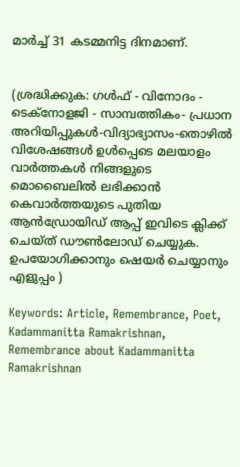മാര്‍ച്ച് 31 കടമ്മനിട്ട ദിനമാണ്.


(ശ്രദ്ധിക്കുക: ഗൾഫ് - വിനോദം - ടെക്നോളജി - സാമ്പത്തികം- പ്രധാന അറിയിപ്പുകൾ-വിദ്യാഭ്യാസം-തൊഴിൽ വിശേഷങ്ങൾ ഉൾപ്പെടെ മലയാളം വാർത്തകൾ നിങ്ങളുടെ മൊബൈലിൽ ലഭിക്കാൻ കെവാർത്തയുടെ പുതിയ ആൻഡ്രോയിഡ് ആപ്പ് ഇവിടെ ക്ലിക്ക് ചെയ്ത് ഡൗൺലോഡ് ചെയ്യുക. ഉപയോഗിക്കാനും ഷെയർ ചെയ്യാനും എളുപ്പം )

Keywords: Article, Remembrance, Poet, Kadammanitta Ramakrishnan, Remembrance about Kadammanitta Ramakrishnan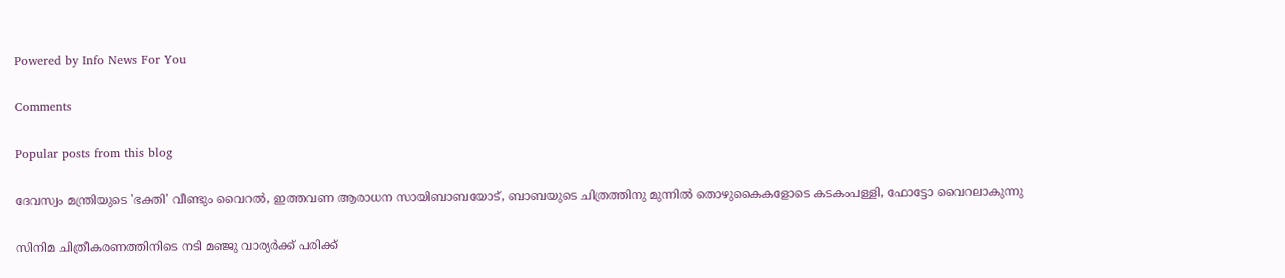Powered by Info News For You

Comments

Popular posts from this blog

ദേവസ്വം മന്ത്രിയുടെ 'ഭക്തി' വീണ്ടും വൈറല്‍, ഇത്തവണ ആരാധന സായിബാബയോട്, ബാബയുടെ ചിത്രത്തിനു മുന്നില്‍ തൊഴുകൈകളോടെ കടകംപള്ളി, ഫോട്ടോ വൈറലാകുന്നു

സിനിമ ചിത്രീകരണത്തിനിടെ നടി മഞ്ജു വാര്യര്‍ക്ക് പരിക്ക്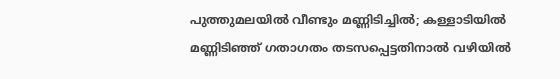പുത്തുമലയില്‍ വീണ്ടും മണ്ണിടിച്ചില്‍; കള്ളാടിയില്‍ മണ്ണിടിഞ്ഞ് ഗതാഗതം തടസപ്പെട്ടതിനാല്‍ വഴിയില്‍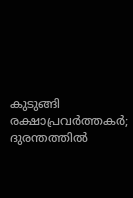കുടുങ്ങി രക്ഷാപ്രവര്‍ത്തകര്‍; ദുരന്തത്തില്‍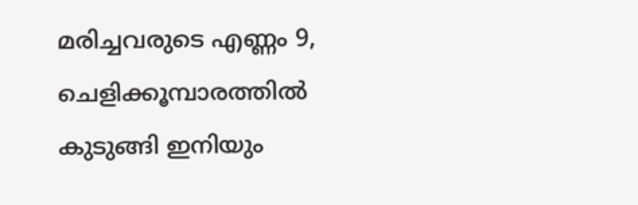മരിച്ചവരുടെ എണ്ണം 9, ചെളിക്കൂമ്പാരത്തില്‍ കുടുങ്ങി ഇനിയും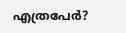എത്രപേര്‍?